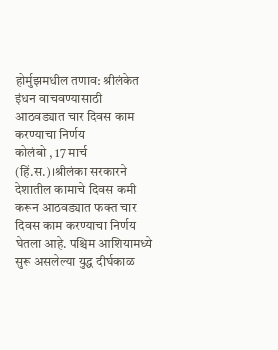होर्मुझमधील तणाव: श्रीलंकेत इंधन वाचवण्यासाठी आठवड्यात चार दिवस काम करण्याचा निर्णय
कोलंबो , 17 मार्च (हिं.स.)।श्रीलंका सरकारने देशातील कामाचे दिवस कमी करून आठवड्यात फक्त चार दिवस काम करण्याचा निर्णय घेतला आहे. पश्चिम आशियामध्ये सुरू असलेल्या युद्ध दीर्घकाळ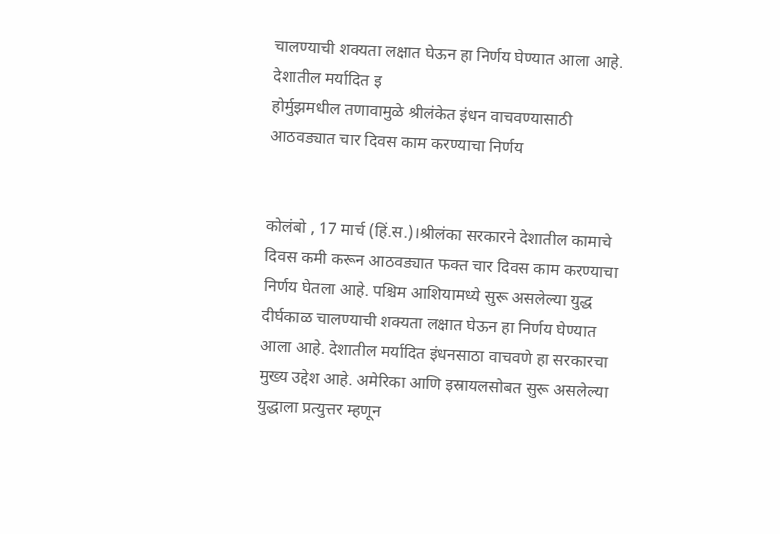चालण्याची शक्यता लक्षात घेऊन हा निर्णय घेण्यात आला आहे. देशातील मर्यादित इ
होर्मुझमधील तणावामुळे श्रीलंकेत इंधन वाचवण्यासाठी आठवड्यात चार दिवस काम करण्याचा निर्णय


कोलंबो , 17 मार्च (हिं.स.)।श्रीलंका सरकारने देशातील कामाचे दिवस कमी करून आठवड्यात फक्त चार दिवस काम करण्याचा निर्णय घेतला आहे. पश्चिम आशियामध्ये सुरू असलेल्या युद्ध दीर्घकाळ चालण्याची शक्यता लक्षात घेऊन हा निर्णय घेण्यात आला आहे. देशातील मर्यादित इंधनसाठा वाचवणे हा सरकारचा मुख्य उद्देश आहे. अमेरिका आणि इस्रायलसोबत सुरू असलेल्या युद्धाला प्रत्युत्तर म्हणून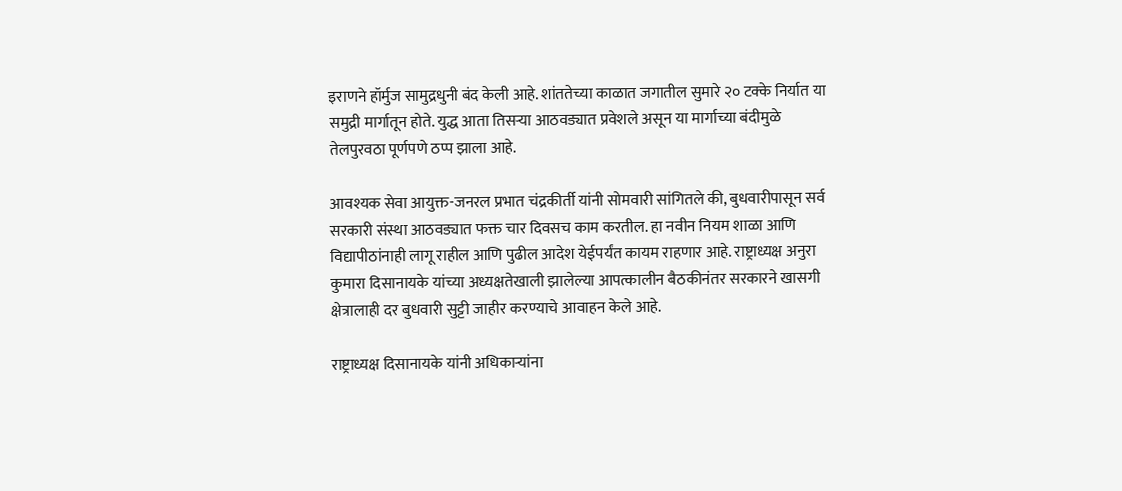इराणने हॉर्मुज सामुद्रधुनी बंद केली आहे. शांततेच्या काळात जगातील सुमारे २० टक्के निर्यात या समुद्री मार्गातून होते. युद्ध आता तिसऱ्या आठवड्यात प्रवेशले असून या मार्गाच्या बंदीमुळे तेलपुरवठा पूर्णपणे ठप्प झाला आहे.

आवश्यक सेवा आयुक्त-जनरल प्रभात चंद्रकीर्ती यांनी सोमवारी सांगितले की, बुधवारीपासून सर्व सरकारी संस्था आठवड्यात फक्त चार दिवसच काम करतील. हा नवीन नियम शाळा आणि विद्यापीठांनाही लागू राहील आणि पुढील आदेश येईपर्यंत कायम राहणार आहे. राष्ट्राध्यक्ष अनुरा कुमारा दिसानायके यांच्या अध्यक्षतेखाली झालेल्या आपत्कालीन बैठकीनंतर सरकारने खासगी क्षेत्रालाही दर बुधवारी सुट्टी जाहीर करण्याचे आवाहन केले आहे.

राष्ट्राध्यक्ष दिसानायके यांनी अधिकाऱ्यांना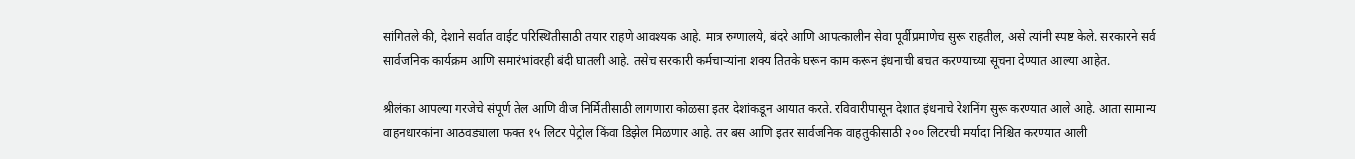सांगितले की, देशाने सर्वात वाईट परिस्थितीसाठी तयार राहणे आवश्यक आहे. मात्र रुग्णालये, बंदरे आणि आपत्कालीन सेवा पूर्वीप्रमाणेच सुरू राहतील, असे त्यांनी स्पष्ट केले. सरकारने सर्व सार्वजनिक कार्यक्रम आणि समारंभांवरही बंदी घातली आहे. तसेच सरकारी कर्मचाऱ्यांना शक्य तितके घरून काम करून इंधनाची बचत करण्याच्या सूचना देण्यात आल्या आहेत.

श्रीलंका आपल्या गरजेचे संपूर्ण तेल आणि वीज निर्मितीसाठी लागणारा कोळसा इतर देशांकडून आयात करते. रविवारीपासून देशात इंधनाचे रेशनिंग सुरू करण्यात आले आहे. आता सामान्य वाहनधारकांना आठवड्याला फक्त १५ लिटर पेट्रोल किंवा डिझेल मिळणार आहे. तर बस आणि इतर सार्वजनिक वाहतुकीसाठी २०० लिटरची मर्यादा निश्चित करण्यात आली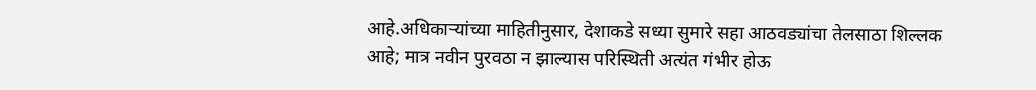आहे.अधिकाऱ्यांच्या माहितीनुसार, देशाकडे सध्या सुमारे सहा आठवड्यांचा तेलसाठा शिल्लक आहे; मात्र नवीन पुरवठा न झाल्यास परिस्थिती अत्यंत गंभीर होऊ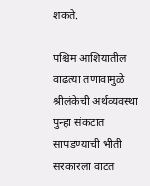शकते.

पश्चिम आशियातील वाढत्या तणावामुळे श्रीलंकेची अर्थव्यवस्था पुन्हा संकटात सापडण्याची भीती सरकारला वाटत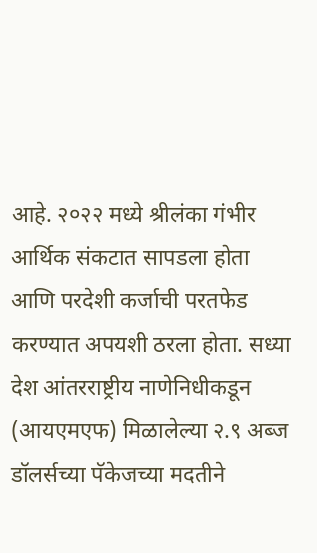आहे. २०२२ मध्ये श्रीलंका गंभीर आर्थिक संकटात सापडला होता आणि परदेशी कर्जाची परतफेड करण्यात अपयशी ठरला होता. सध्या देश आंतरराष्ट्रीय नाणेनिधीकडून (आयएमएफ) मिळालेल्या २.९ अब्ज डॉलर्सच्या पॅकेजच्या मदतीने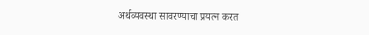अर्थव्यवस्था सावरण्याचा प्रयत्न करत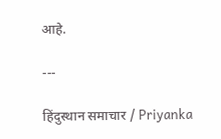आहे.

---

हिंदुस्थान समाचार / Priyanka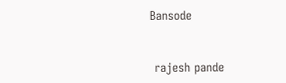Bansode


 rajesh pande